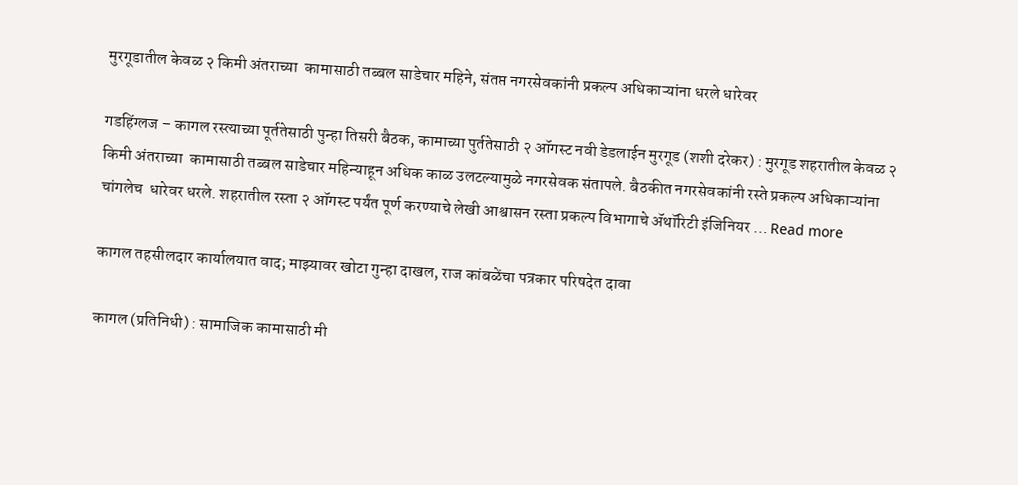मुरगूडातील केवळ २ किमी अंतराच्या  कामासाठी तब्बल साडेचार महिने, संतप्त नगरसेवकांनी प्रकल्प अधिकाऱ्यांना धरले धारेवर

गडहिंग्लज – कागल रस्त्याच्या पूर्ततेसाठी पुन्हा तिसरी बैठक, कामाच्या पुर्ततेसाठी २ ऑगस्ट नवी डेडलाईन मुरगूड (शशी दरेकर) : मुरगूड शहरातील केवळ २ किमी अंतराच्या  कामासाठी तब्बल साडेचार महिन्याहून अधिक काळ उलटल्यामुळे नगरसेवक संतापले. बैठकीत नगरसेवकांनी रस्ते प्रकल्प अधिकाऱ्यांना चांगलेच  धारेवर धरले. शहरातील रस्ता २ ऑगस्ट पर्यंत पूर्ण करण्याचे लेखी आश्वासन रस्ता प्रकल्प विभागाचे ॲथॉरिटी इंजिनियर … Read more

कागल तहसीलदार कार्यालयात वाद; माझ्यावर खोटा गुन्हा दाखल, राज कांबळेंचा पत्रकार परिषदेत दावा

कागल (प्रतिनिधी) : सामाजिक कामासाठी मी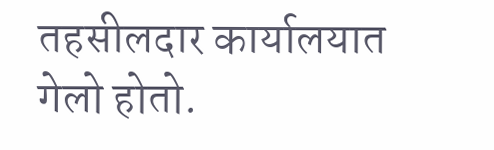तहसीलदार कार्यालयात गेलो होतो.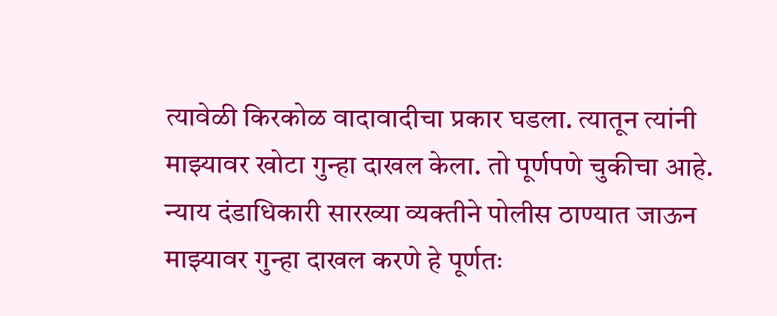त्यावेळी किरकोळ वादावादीचा प्रकार घडला. त्यातून त्यांनी माझ्यावर खोटा गुन्हा दाखल केला. तो पूर्णपणे चुकीचा आहे. न्याय दंडाधिकारी सारख्या व्यक्तीने पोलीस ठाण्यात जाऊन माझ्यावर गुन्हा दाखल करणे हे पूर्णतः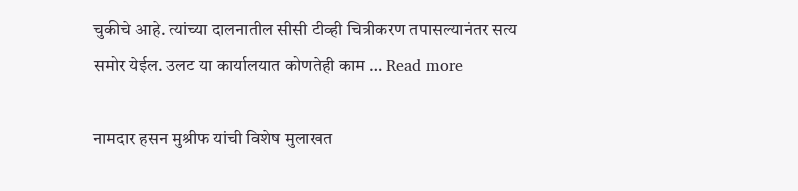चुकीचे आहे. त्यांच्या दालनातील सीसी टीव्ही चित्रीकरण तपासल्यानंतर सत्य समोर येईल. उलट या कार्यालयात कोणतेही काम … Read more

नामदार हसन मुश्रीफ यांची विशेष मुलाखत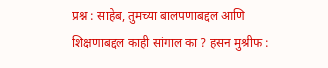प्रश्न : साहेब, तुमच्या बालपणाबद्दल आणि शिक्षणाबद्दल काही सांगाल का ? हसन मुश्रीफ :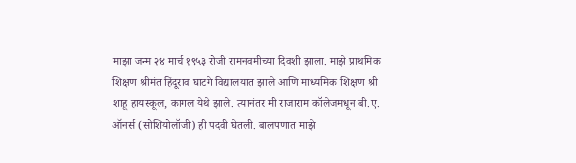माझा जन्म २४ मार्च १९५३ रोजी रामनवमीच्या दिवशी झाला. माझे प्राथमिक शिक्षण श्रीमंत हिंदूराव घाटगे विद्यालयात झाले आणि माध्यमिक शिक्षण श्री शाहू हायस्कूल, कागल येथे झाले. त्यानंतर मी राजाराम कॉलेजमधून बी.ए. ऑनर्स (सोशियोलॉजी) ही पदवी घेतली. बालपणात माझे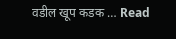वडील खूप कडक … Read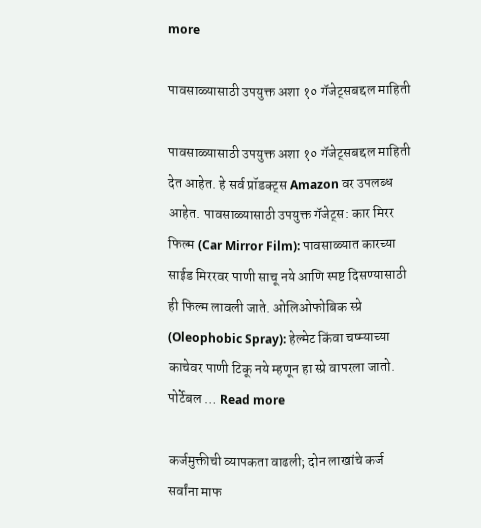more

पावसाळ्यासाठी उपयुक्त अशा १० गॅजेट्सबद्दल माहिती

पावसाळ्यासाठी उपयुक्त अशा १० गॅजेट्सबद्दल माहिती देत आहेत. हे सर्व प्रॉडक्ट्स Amazon वर उपलब्ध आहेत. पावसाळ्यासाठी उपयुक्त गॅजेट्स: कार मिरर फिल्म (Car Mirror Film): पावसाळ्यात कारच्या साईड मिररवर पाणी साचू नये आणि स्पष्ट दिसण्यासाठी ही फिल्म लावली जाते. ओलिओफोबिक स्प्रे (Oleophobic Spray): हेल्मेट किंवा चष्म्याच्या काचेवर पाणी टिकू नये म्हणून हा स्प्रे वापरला जातो. पोर्टेबल … Read more

कर्जमुक्तीची व्यापकता वाढली; दोन लाखांचे कर्ज सर्वांना माफ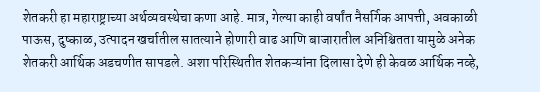शेतकरी हा महाराष्ट्राच्या अर्थव्यवस्थेचा कणा आहे. मात्र, गेल्या काही वर्षांत नैसर्गिक आपत्ती, अवकाळी पाऊस, दुष्काळ, उत्पादन खर्चातील सातत्याने होणारी वाढ आणि बाजारातील अनिश्चितता यामुळे अनेक शेतकरी आर्थिक अडचणीत सापडले. अशा परिस्थितीत शेतकऱ्यांना दिलासा देणे ही केवळ आर्थिक नव्हे,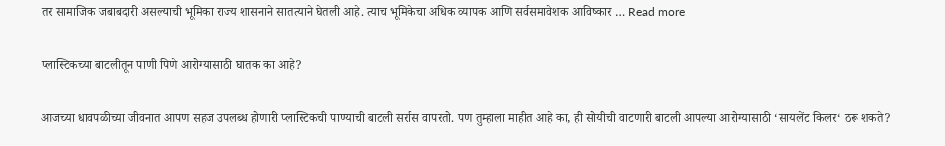तर सामाजिक जबाबदारी असल्याची भूमिका राज्य शासनाने सातत्याने घेतली आहे. त्याच भूमिकेचा अधिक व्यापक आणि सर्वसमावेशक आविष्कार … Read more

प्लास्टिकच्या बाटलीतून पाणी पिणे आरोग्यासाठी घातक का आहे?

आजच्या धावपळीच्या जीवनात आपण सहज उपलब्ध होणारी प्लास्टिकची पाण्याची बाटली सर्रास वापरतो. पण तुम्हाला माहीत आहे का, ही सोयीची वाटणारी बाटली आपल्या आरोग्यासाठी ‘सायलेंट किलर‘ ठरू शकते?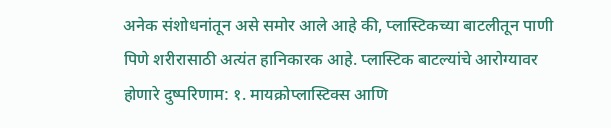अनेक संशोधनांतून असे समोर आले आहे की, प्लास्टिकच्या बाटलीतून पाणी पिणे शरीरासाठी अत्यंत हानिकारक आहे. प्लास्टिक बाटल्यांचे आरोग्यावर होणारे दुष्परिणाम: १. मायक्रोप्लास्टिक्स आणि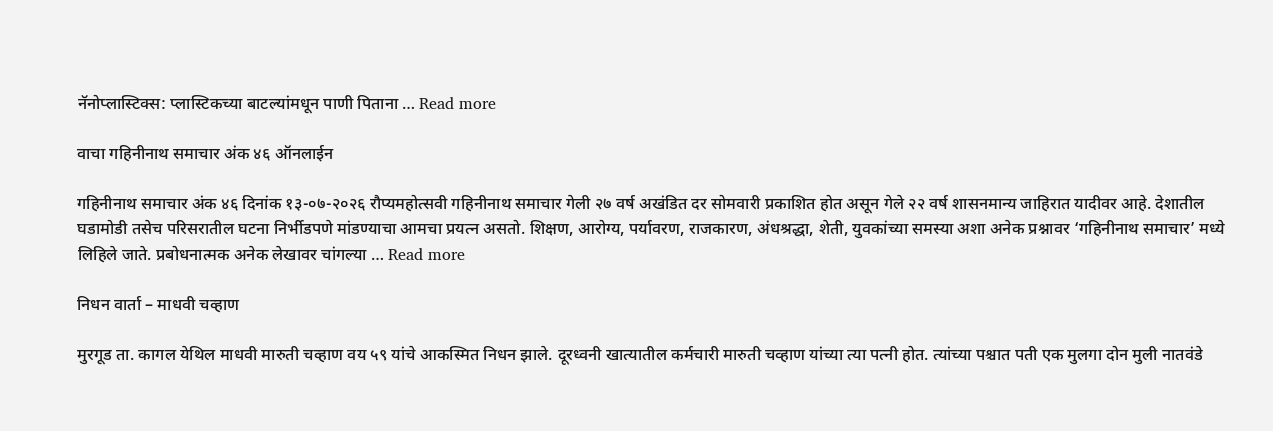नॅनोप्लास्टिक्स: प्लास्टिकच्या बाटल्यांमधून पाणी पिताना … Read more

वाचा गहिनीनाथ समाचार अंक ४६ ऑनलाईन

गहिनीनाथ समाचार अंक ४६ दिनांक १३-०७-२०२६ रौप्यमहोत्सवी गहिनीनाथ समाचार गेली २७ वर्ष अखंडित दर सोमवारी प्रकाशित होत असून गेले २२ वर्ष शासनमान्य जाहिरात यादीवर आहे. देशातील घडामोडी तसेच परिसरातील घटना निर्भीडपणे मांडण्याचा आमचा प्रयत्न असतो. शिक्षण, आरोग्य, पर्यावरण, राजकारण, अंधश्रद्धा, शेती, युवकांच्या समस्या अशा अनेक प्रश्नावर ‘गहिनीनाथ समाचार’ मध्ये लिहिले जाते. प्रबोधनात्मक अनेक लेखावर चांगल्या … Read more

निधन वार्ता – माधवी चव्हाण

मुरगूड ता. कागल येथिल माधवी मारुती चव्हाण वय ५९ यांचे आकस्मित निधन झाले. दूरध्वनी खात्यातील कर्मचारी मारुती चव्हाण यांच्या त्या पत्नी होत. त्यांच्या पश्चात पती एक मुलगा दोन मुली नातवंडे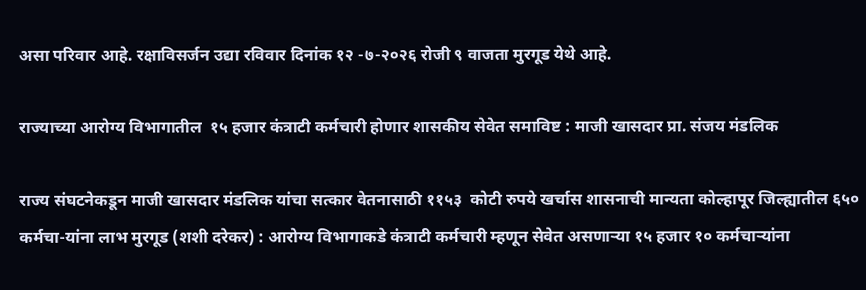असा परिवार आहे. रक्षाविसर्जन उद्या रविवार दिनांक १२ -७-२०२६ रोजी ९ वाजता मुरगूड येथे आहे.

राज्याच्या आरोग्य विभागातील  १५ हजार कंत्राटी कर्मचारी होणार शासकीय सेवेत समाविष्ट : माजी खासदार प्रा. संजय मंडलिक

राज्य संघटनेकडून माजी खासदार मंडलिक यांचा सत्कार वेतनासाठी ११५३  कोटी रुपये खर्चास शासनाची मान्यता कोल्हापूर जिल्ह्यातील ६५०  कर्मचा-यांना लाभ मुरगूड (शशी दरेकर) : आरोग्य विभागाकडे कंत्राटी कर्मचारी म्हणून सेवेत असणाऱ्या १५ हजार १० कर्मचाऱ्यांना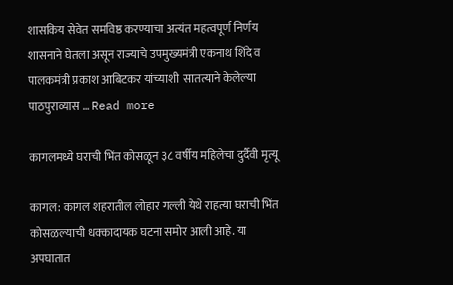शासकिय सेवेत समविष्ठ करण्याचा अत्यंत महत्वपूर्ण निर्णय शासनाने घेतला असून राज्याचे उपमुख्यमंत्री एकनाथ शिंदे व  पालकमंत्री प्रकाश आबिटकर यांच्याशी  सातत्याने केलेल्या पाठपुराव्यास … Read more

कागलमध्ये घराची भिंत कोसळून ३८ वर्षीय महिलेचा दुर्दैवी मृत्यू

कागल: कागल शहरातील लोहार गल्ली येथे राहत्या घराची भिंत कोसळल्याची धक्कादायक घटना समोर आली आहे. या अपघातात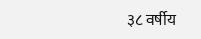३८ वर्षीय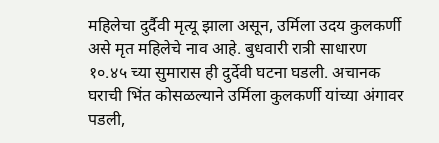महिलेचा दुर्दैवी मृत्यू झाला असून, उर्मिला उदय कुलकर्णी असे मृत महिलेचे नाव आहे. बुधवारी रात्री साधारण १०.४५ च्या सुमारास ही दुर्देवी घटना घडली. अचानक घराची भिंत कोसळल्याने उर्मिला कुलकर्णी यांच्या अंगावर पडली,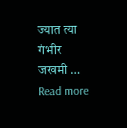ज्यात त्या गंभीर जखमी … Read more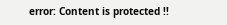error: Content is protected !!